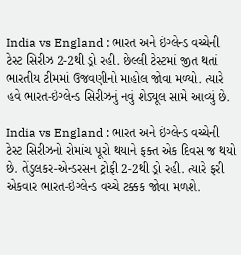India vs England : ભારત અને ઇંગ્લેન્ડ વચ્ચેની ટેસ્ટ સિરીઝ 2-2થી ડ્રો રહી. છેલ્લી ટેસ્ટમાં જીત થતાં ભારતીય ટીમમાં ઉજવણીનો માહોલ જોવા મળ્યો. ત્યારે હવે ભારત-ઇંગ્લેન્ડ સિરીઝનું નવું શેડ્યૂલ સામે આવ્યું છે.

India vs England : ભારત અને ઇંગ્લેન્ડ વચ્ચેની ટેસ્ટ સિરીઝનો રોમાંચ પૂરો થયાને ફક્ત એક દિવસ જ થયો છે. તેંડુલકર-એન્ડરસન ટ્રોફી 2-2થી ડ્રો રહી. ત્યારે ફરી એકવાર ભારત-ઇંગ્લેન્ડ વચ્ચે ટક્કક જોવા મળશે.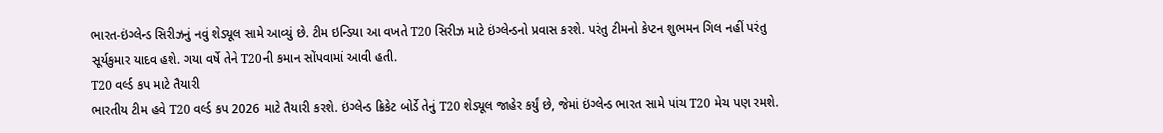ભારત-ઇંગ્લેન્ડ સિરીઝનું નવું શેડ્યૂલ સામે આવ્યું છે. ટીમ ઇન્ડિયા આ વખતે T20 સિરીઝ માટે ઇંગ્લેન્ડનો પ્રવાસ કરશે. પરંતુ ટીમનો કેપ્ટન શુભમન ગિલ નહીં પરંતુ સૂર્યકુમાર યાદવ હશે. ગયા વર્ષે તેને T20ની કમાન સોંપવામાં આવી હતી.
T20 વર્લ્ડ કપ માટે તૈયારી
ભારતીય ટીમ હવે T20 વર્લ્ડ કપ 2026 માટે તૈયારી કરશે. ઇંગ્લેન્ડ ક્રિકેટ બોર્ડે તેનું T20 શેડ્યૂલ જાહેર કર્યું છે, જેમાં ઇંગ્લેન્ડ ભારત સામે પાંચ T20 મેચ પણ રમશે.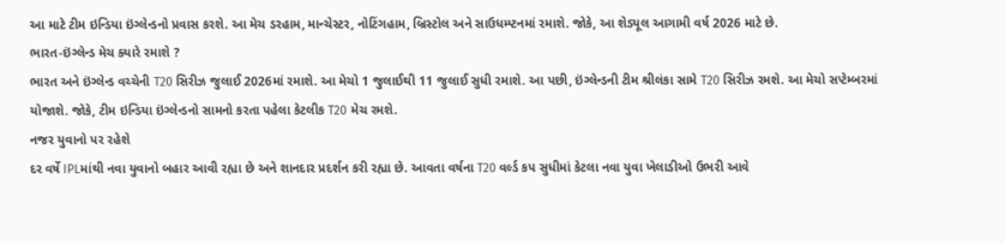આ માટે ટીમ ઇન્ડિયા ઇંગ્લેન્ડનો પ્રવાસ કરશે. આ મેચ ડરહામ, માન્ચેસ્ટર, નોટિંગહામ, બ્રિસ્ટોલ અને સાઉધમ્પ્ટનમાં રમાશે. જોકે, આ શેડ્યૂલ આગામી વર્ષ 2026 માટે છે.
ભારત-ઇંગ્લેન્ડ મેચ ક્યારે રમાશે ?
ભારત અને ઇંગ્લેન્ડ વચ્ચેની T20 સિરીઝ જુલાઈ 2026માં રમાશે. આ મેચો 1 જુલાઈથી 11 જુલાઈ સુધી રમાશે. આ પછી, ઇંગ્લેન્ડની ટીમ શ્રીલંકા સામે T20 સિરીઝ રમશે. આ મેચો સપ્ટેમ્બરમાં યોજાશે. જોકે, ટીમ ઇન્ડિયા ઇંગ્લેન્ડનો સામનો કરતા પહેલા કેટલીક T20 મેચ રમશે.
નજર યુવાનો પર રહેશે
દર વર્ષે IPLમાંથી નવા યુવાનો બહાર આવી રહ્યા છે અને શાનદાર પ્રદર્શન કરી રહ્યા છે. આવતા વર્ષના T20 વર્લ્ડ કપ સુધીમાં કેટલા નવા યુવા ખેલાડીઓ ઉભરી આવે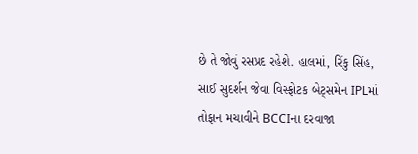છે તે જોવું રસપ્રદ રહેશે. હાલમાં, રિંકુ સિંહ, સાઈ સુદર્શન જેવા વિસ્ફોટક બેટ્સમેન IPLમાં તોફાન મચાવીને BCCIના દરવાજા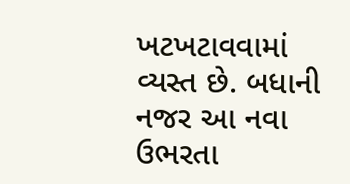ખટખટાવવામાં વ્યસ્ત છે. બધાની નજર આ નવા ઉભરતા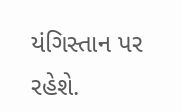યંગિસ્તાન પર રહેશે.